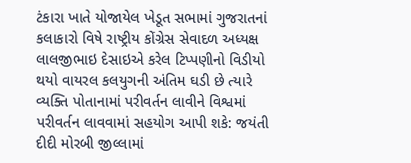ટંકારા ખાતે યોજાયેલ ખેડૂત સભામાં ગુજરાતનાં કલાકારો વિષે રાષ્ટ્રીય કોંગ્રેસ સેવાદળ અધ્યક્ષ લાલજીભાઇ દેસાઇએ કરેલ ટિપ્પણીનો વિડીયો થયો વાયરલ કલયુગની અંતિમ ઘડી છે ત્યારે વ્યક્તિ પોતાનામાં પરીવર્તન લાવીને વિશ્વમાં પરીવર્તન લાવવામાં સહયોગ આપી શકે: જયંતી દીદી મોરબી જીલ્લામાં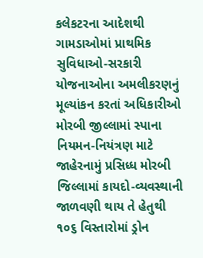કલેકટરના આદેશથી ગામડાઓમાં પ્રાથમિક સુવિધાઓ-સરકારી યોજનાઓના અમલીકરણનું મૂલ્યાંકન કરતાં અધિકારીઓ મોરબી જીલ્લામાં સ્પાના નિયમન-નિયંત્રણ માટે જાહેરનામું પ્રસિધ્ધ મોરબી જિલ્લામાં કાયદો-વ્યવસ્થાની જાળવણી થાય તે હેતુથી ૧૦૬ વિસ્તારોમાં ડ્રોન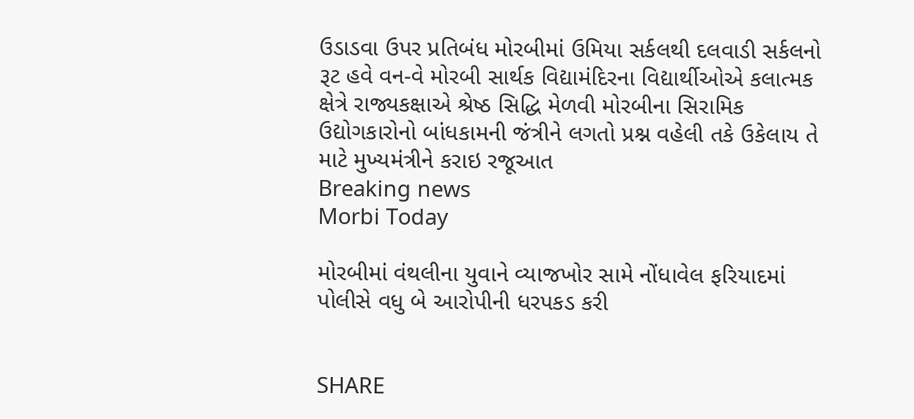ઉડાડવા ઉપર પ્રતિબંધ મોરબીમાં ઉમિયા સર્કલથી દલવાડી સર્કલનો રૂટ હવે વન-વે મોરબી સાર્થક વિદ્યામંદિરના વિદ્યાર્થીઓએ કલાત્મક ક્ષેત્રે રાજ્યકક્ષાએ શ્રેષ્ઠ સિદ્ધિ મેળવી મોરબીના સિરામિક ઉદ્યોગકારોનો બાંધકામની જંત્રીને લગતો પ્રશ્ન વહેલી તકે ઉકેલાય તે માટે મુખ્યમંત્રીને કરાઇ રજૂઆત
Breaking news
Morbi Today

મોરબીમાં વંથલીના યુવાને વ્યાજખોર સામે નોંધાવેલ ફરિયાદમાં પોલીસે વધુ બે આરોપીની ધરપકડ કરી


SHARE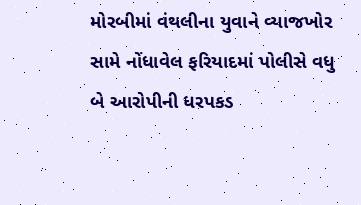મોરબીમાં વંથલીના યુવાને વ્યાજખોર સામે નોંધાવેલ ફરિયાદમાં પોલીસે વધુ બે આરોપીની ધરપકડ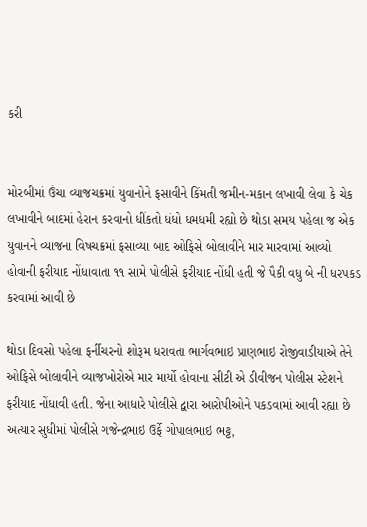કરી


મોરબીમાં ઉંચા વ્યાજચક્રમાં યુવાનોને ફસાવીને કિંમતી જમીન-મકાન લખાવી લેવા કે ચેક લખાવીને બાદમાં હેરાન કરવાનો ધીંકતો ધંધો ધમધમી રહ્યો છે થોડા સમય પહેલા જ એક યુવાનને વ્યાજના વિષચક્રમાં ફસાવ્યા બાદ ઓફિસે બોલાવીને માર મારવામાં આવ્યો હોવાની ફરીયાદ નોંધાવાતા ૧૧ સામે પોલીસે ફરીયાદ નોંધી હતી જે પૈકી વધુ બે ની ધરપકડ કરવામાં આવી છે

થોડા દિવસો પહેલા ફર્નીચરનો શોરૂમ ધરાવતા ભાર્ગવભાઇ પ્રાણભાઇ રોજીવાડીયાએ તેને ઓફિસે બોલાવીને વ્યાજખોરોએ માર માર્યો હોવાના સીટી એ ડીવીજન પોલીસ સ્ટેશને ફરીયાદ નોંધાવી હતી. જેના આધારે પોલીસે દ્વારા આરોપીઓને પકડવામાં આવી રહ્યા છે અત્યાર સુધીમાં પોલીસે ગજેન્દ્રભાઇ ઉર્ફે ગોપાલભાઇ ભટ્ટ,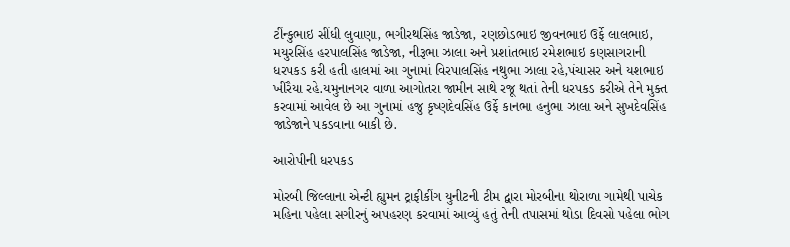ટીંન્કુભાઇ સીંધી લુવાણા, ભગીરથસિંહ જાડેજા, રણછોડભાઇ જીવનભાઇ ઉર્ફે લાલભાઇ, મયુરસિંહ હરપાલસિંહ જાડેજા, નીરૂભા ઝાલા અને પ્રશાંતભાઇ રમેશભાઇ કણસાગરાની ધરપકડ કરી હતી હાલમાં આ ગુનામાં વિરપાલસિંહ નથુભા ઝાલા રહે,પંચાસર અને યશભાઇ ખીરૈયા રહે.યમુનાનગર વાળા આગોતરા જામીન સાથે રજૂ થતાં તેની ધરપકડ કરીએ તેને મુક્ત કરવામાં આવેલ છે આ ગુનામાં હજુ કૃષ્ણદેવસિંહ ઉર્ફે કાનભા હનુભા ઝાલા અને સુખદેવસિંહ જાડેજાને પકડવાના બાકી છે.

આરોપીની ધરપકડ

મોરબી જિલ્લાના એન્ટી હ્યુમન ટ્રાફીકીંગ યુનીટની ટીમ દ્વારા મોરબીના થોરાળા ગામેથી પાચેક મહિના પહેલા સગીરનું અપહરણ કરવામાં આવ્યું હતું તેની તપાસમાં થોડા દિવસો પહેલા ભોગ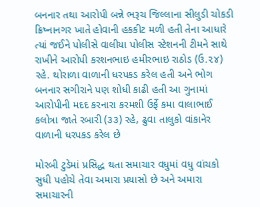બનનાર તથા આરોપી બન્ને ભરૂચ જિલ્લાના સીલુડી ચોકડી ક્રિષ્નાનગર ખાતે હોવાની હકકીટ મળી હતી તેના આધારે ત્યાં જઈને પોલીસે વાલીયા પોલીસ સ્ટેશનની ટીમને સાથે રાખીને આરોપી કરશનભાઇ હમીરભાઇ રાઠોડ (ઉ.૨૪) રહે. થોરાળા વાળાની ધરપકડ કરેલ હતી અને ભોગ બનનાર સગીરાને પણ શોધી કાઢી હતી આ ગુનામાં આરોપીની મદદ કરનારા કરમશી ઉર્ફે કમા વાલાભાઈ કલોત્રા જાતે રબારી (૩૩) રહે, ઢુવા તાલુકો વાંકાનેર વાળાની ધરપકડ કરેલ છે

મોરબી ટુડેમાં પ્રસિદ્ધ થતા સમાચાર વધુમાં વધુ વાંચકો સુધી પહોચે તેવા અમારા પ્રયાસો છે અને અમારા સમાચારની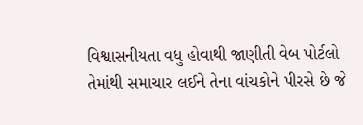વિશ્વાસનીયતા વધુ હોવાથી જાણીતી વેબ પોર્ટલો તેમાંથી સમાચાર લઈને તેના વાંચકોને પીરસે છે જે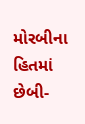મોરબીના હિતમાં છેબી-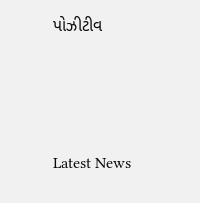પોઝીટીવ






Latest News